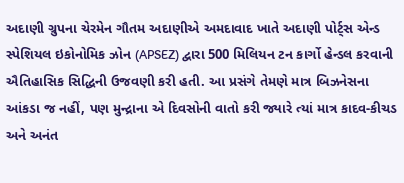અદાણી ગ્રુપના ચેરમેન ગૌતમ અદાણીએ અમદાવાદ ખાતે અદાણી પોર્ટ્સ એન્ડ સ્પેશિયલ ઇકોનોમિક ઝોન (APSEZ) દ્વારા 500 મિલિયન ટન કાર્ગો હેન્ડલ કરવાની ઐતિહાસિક સિદ્ધિની ઉજવણી કરી હતી. આ પ્રસંગે તેમણે માત્ર બિઝનેસના આંકડા જ નહીં, પણ મુન્દ્રાના એ દિવસોની વાતો કરી જ્યારે ત્યાં માત્ર કાદવ-કીચડ અને અનંત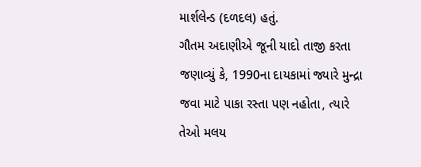માર્શલેન્ડ (દળદલ) હતું.
ગૌતમ અદાણીએ જૂની યાદો તાજી કરતા જણાવ્યું કે, 1990ના દાયકામાં જ્યારે મુન્દ્રા જવા માટે પાકા રસ્તા પણ નહોતા, ત્યારે તેઓ મલય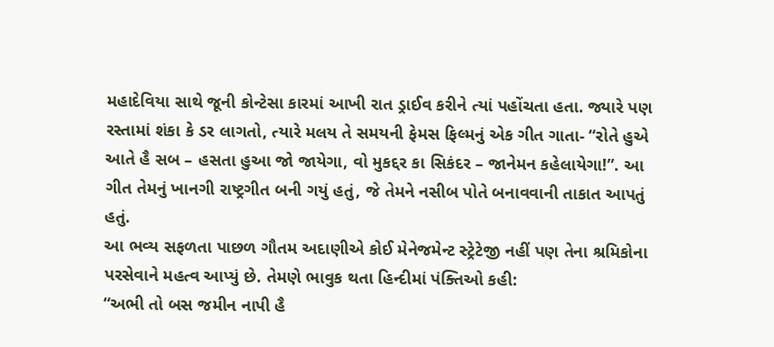મહાદેવિયા સાથે જૂની કોન્ટેસા કારમાં આખી રાત ડ્રાઈવ કરીને ત્યાં પહોંચતા હતા. જ્યારે પણ રસ્તામાં શંકા કે ડર લાગતો, ત્યારે મલય તે સમયની ફેમસ ફિલ્મનું એક ગીત ગાતા- “રોતે હુએ આતે હૈ સબ – હસતા હુઆ જો જાયેગા, વો મુકદ્દર કા સિકંદર – જાનેમન કહેલાયેગા!”. આ ગીત તેમનું ખાનગી રાષ્ટ્રગીત બની ગયું હતું, જે તેમને નસીબ પોતે બનાવવાની તાકાત આપતું હતું.
આ ભવ્ય સફળતા પાછળ ગૌતમ અદાણીએ કોઈ મેનેજમેન્ટ સ્ટ્રેટેજી નહીં પણ તેના શ્રમિકોના પરસેવાને મહત્વ આપ્યું છે. તેમણે ભાવુક થતા હિન્દીમાં પંક્તિઓ કહી:
“અભી તો બસ જમીન નાપી હૈ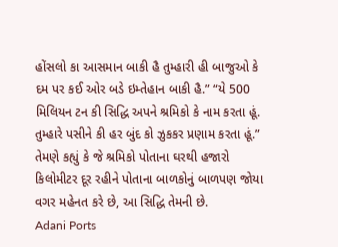હોંસલો કા આસમાન બાકી હૈ તુમ્હારી હી બાજુઓ કે દમ પર કઈ ઓર બડે ઇમ્તેહાન બાકી હૈ.” “યે 500 મિલિયન ટન કી સિદ્ધિ અપને શ્રમિકો કે નામ કરતા હૂં. તુમ્હારે પસીને કી હર બુંદ કો ઝુકકર પ્રણામ કરતા હૂં.”
તેમણે કહ્યું કે જે શ્રમિકો પોતાના ઘરથી હજારો કિલોમીટર દૂર રહીને પોતાના બાળકોનું બાળપણ જોયા વગર મહેનત કરે છે, આ સિદ્ધિ તેમની છે.
Adani Ports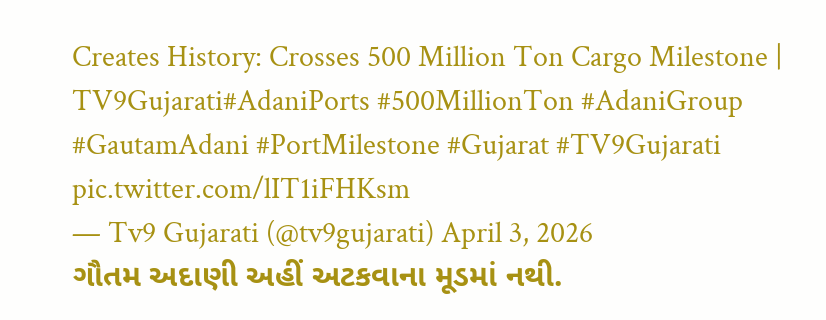Creates History: Crosses 500 Million Ton Cargo Milestone | TV9Gujarati#AdaniPorts #500MillionTon #AdaniGroup #GautamAdani #PortMilestone #Gujarat #TV9Gujarati pic.twitter.com/lIT1iFHKsm
— Tv9 Gujarati (@tv9gujarati) April 3, 2026
ગૌતમ અદાણી અહીં અટકવાના મૂડમાં નથી.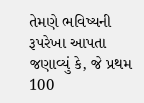તેમણે ભવિષ્યની રૂપરેખા આપતા જણાવ્યું કે, જે પ્રથમ 100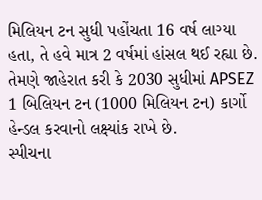મિલિયન ટન સુધી પહોંચતા 16 વર્ષ લાગ્યા હતા, તે હવે માત્ર 2 વર્ષમાં હાંસલ થઈ રહ્યા છે. તેમણે જાહેરાત કરી કે 2030 સુધીમાં APSEZ 1 બિલિયન ટન (1000 મિલિયન ટન) કાર્ગો હેન્ડલ કરવાનો લક્ષ્યાંક રાખે છે.
સ્પીચના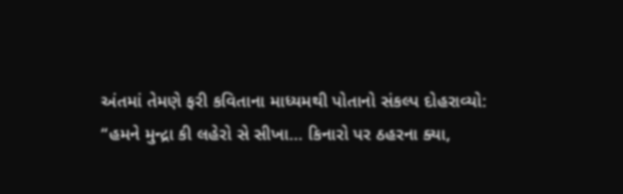અંતમાં તેમણે ફરી કવિતાના માધ્યમથી પોતાનો સંકલ્પ દોહરાવ્યો:
“હમને મુન્દ્રા કી લહેરો સે સીખા… કિનારો પર ઠહરના ક્યા,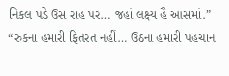નિકલ પડે ઉસ રાહ પર… જહાં લક્ષ્ય હૈ આસમાં.” “રુકના હમારી ફિતરત નહીં… ઉઠના હમારી પહચાન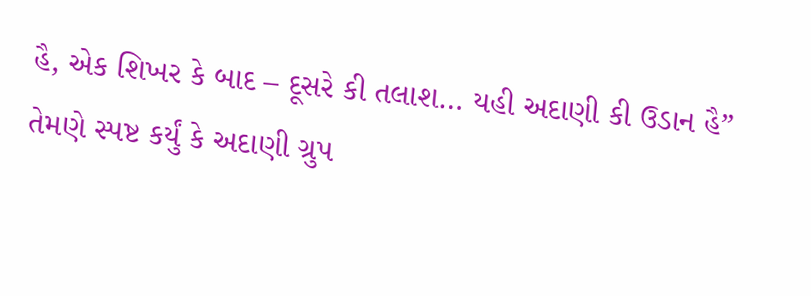હૈ, એક શિખર કે બાદ – દૂસરે કી તલાશ… યહી અદાણી કી ઉડાન હૈ”
તેમણે સ્પષ્ટ કર્યું કે અદાણી ગ્રુપ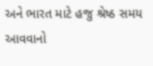અને ભારત માટે હજુ શ્રેષ્ઠ સમય આવવાનો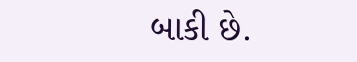બાકી છે.